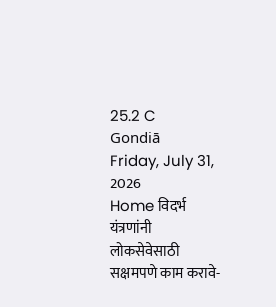25.2 C
Gondiā
Friday, July 31, 2026
Home विदर्भ यंत्रणांनी लोकसेवेसाठी सक्षमपणे काम करावे-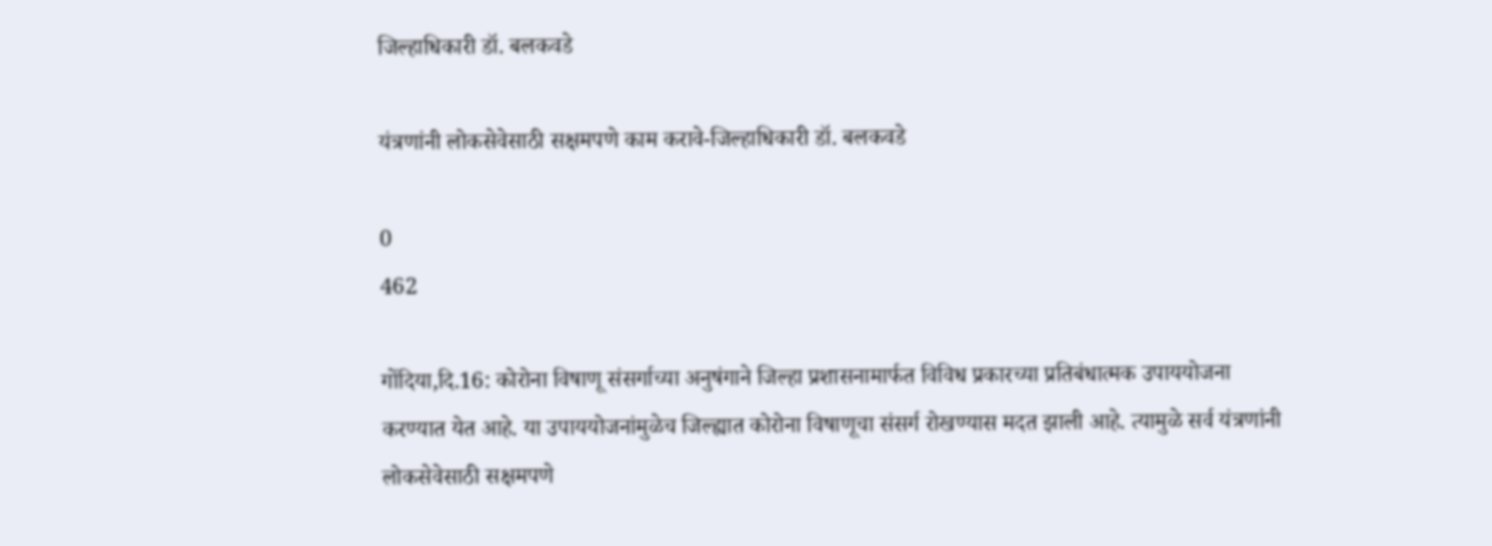जिल्हाधिकारी डॉ. बलकवडे

यंत्रणांनी लोकसेवेसाठी सक्षमपणे काम करावे-जिल्हाधिकारी डॉ. बलकवडे

0
462

गोंदिया,दि.16: कोरोना विषाणू संसर्गाच्या अनुषंगाने जिल्हा प्रशासनामार्फत विविध प्रकारच्या प्रतिबंधात्मक उपाययोजना करण्यात येत आहे. या उपाययोजनांमुळेच जिल्ह्यात कोरोना विषाणूचा संसर्ग रोखण्यास मदत झाली आहे. त्यामुळे सर्व यंत्रणांनी लोकसेवेसाठी सक्षमपणे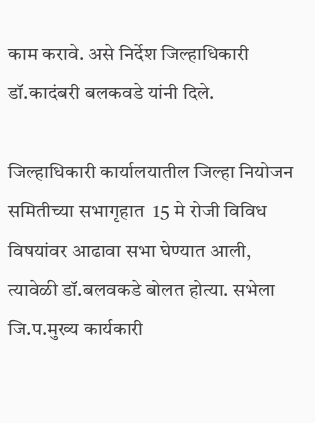काम करावे. असे निर्देश जिल्हाधिकारी डॉ.कादंबरी बलकवडे यांनी दिले.

जिल्हाधिकारी कार्यालयातील जिल्हा नियोजन समितीच्या सभागृहात  15 मे रोजी विविध विषयांवर आढावा सभा घेण्यात आली, त्यावेळी डॉ.बलवकडे बोलत होत्या. सभेला जि.प.मुख्य कार्यकारी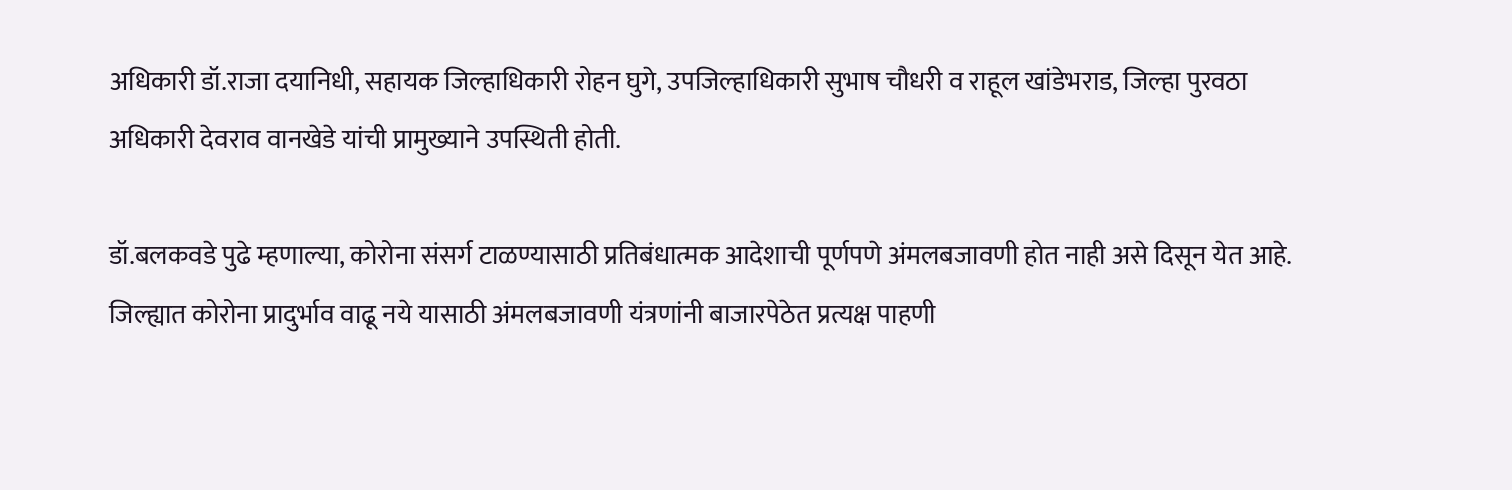अधिकारी डॉ.राजा दयानिधी, सहायक जिल्हाधिकारी रोहन घुगे, उपजिल्हाधिकारी सुभाष चौधरी व राहूल खांडेभराड, जिल्हा पुरवठा अधिकारी देवराव वानखेडे यांची प्रामुख्याने उपस्थिती होती.

डॉ.बलकवडे पुढे म्हणाल्या, कोरोना संसर्ग टाळण्यासाठी प्रतिबंधात्मक आदेशाची पूर्णपणे अंमलबजावणी होत नाही असे दिसून येत आहे. जिल्ह्यात कोरोना प्रादुर्भाव वाढू नये यासाठी अंमलबजावणी यंत्रणांनी बाजारपेठेत प्रत्यक्ष पाहणी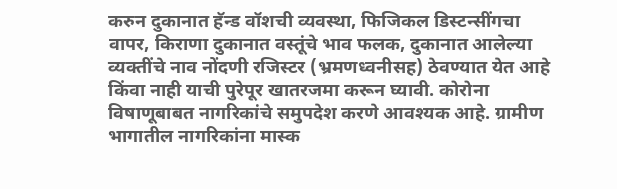करुन दुकानात हॅन्ड वॉशची व्यवस्था, फिजिकल डिस्टन्सींगचा वापर, किराणा दुकानात वस्तूंचे भाव फलक, दुकानात आलेल्या व्यक्तींचे नाव नोंदणी रजिस्टर (भ्रमणध्वनीसह) ठेवण्यात येत आहे किंवा नाही याची पुरेपूर खातरजमा करून घ्यावी. कोरोना विषाणूबाबत नागरिकांचे समुपदेश करणे आवश्यक आहे. ग्रामीण भागातील नागरिकांना मास्क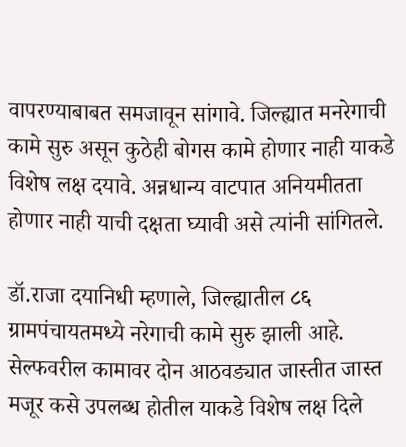वापरण्याबाबत समजावून सांगावे. जिल्ह्यात मनरेगाची कामे सुरु असून कुठेही बोगस कामे होणार नाही याकडे विशेष लक्ष दयावे. अन्नधान्य वाटपात अनियमीतता होणार नाही याची दक्षता घ्यावी असे त्यांनी सांगितले.

डॉ.राजा दयानिधी म्हणाले, जिल्ह्यातील ८६ ग्रामपंचायतमध्ये नरेगाची कामे सुरु झाली आहे. सेल्फवरील कामावर दोन आठवड्यात जास्तीत जास्त मजूर कसे उपलब्ध होतील याकडे विशेष लक्ष दिले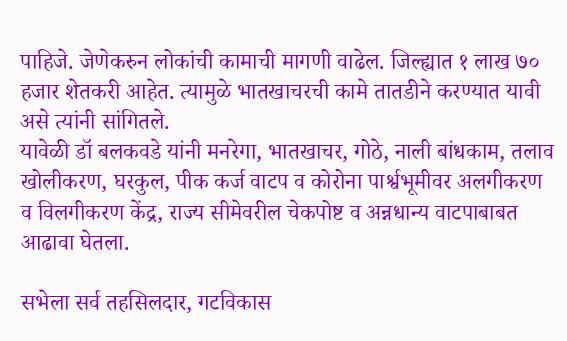पाहिजे. जेणेकरुन लोकांची कामाची मागणी वाढेल. जिल्ह्यात १ लाख ७० हजार शेतकरी आहेत. त्यामुळे भातखाचरची कामे तातडीने करण्यात यावी असे त्यांनी सांगितले.
यावेळी डॉ बलकवडे यांनी मनरेगा, भातखाचर, गोठे, नाली बांधकाम, तलाव खोलीकरण, घरकुल, पीक कर्ज वाटप व कोरोना पार्श्वभूमीवर अलगीकरण व विलगीकरण केंद्र, राज्य सीमेवरील चेकपोष्ट व अन्नधान्य वाटपाबाबत आढावा घेतला.

सभेला सर्व तहसिलदार, गटविकास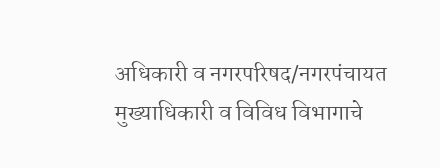अधिकारी व नगरपरिषद/नगरपंचायत मुख्याधिकारी व विविध विभागाचे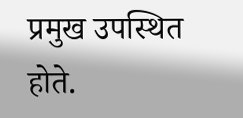प्रमुख उपस्थित होते.